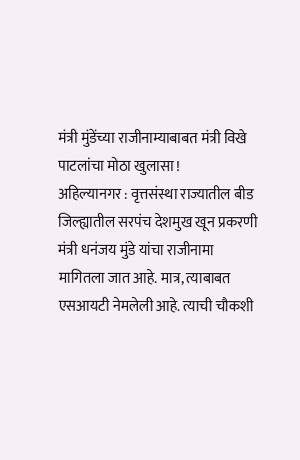मंत्री मुंडेंच्या राजीनाम्याबाबत मंत्री विखे पाटलांचा मोठा खुलासा !
अहिल्यानगर : वृत्तसंस्था राज्यातील बीड जिल्ह्यातील सरपंच देशमुख खून प्रकरणी मंत्री धनंजय मुंडे यांचा राजीनामा मागितला जात आहे. मात्र, त्याबाबत एसआयटी नेमलेली आहे. त्याची चौकशी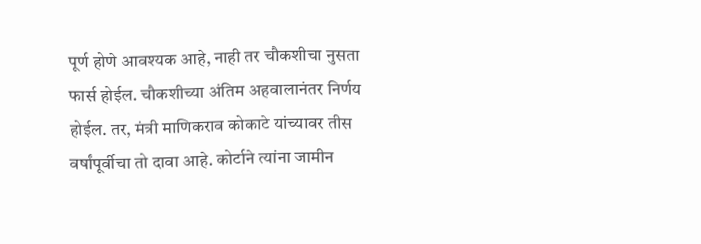पूर्ण होणे आवश्यक आहे, नाही तर चौकशीचा नुसता फार्स होईल. चौकशीच्या अंतिम अहवालानंतर निर्णय होईल. तर, मंत्री माणिकराव कोकाटे यांच्यावर तीस वर्षांपूर्वीचा तो दावा आहे. कोर्टाने त्यांना जामीन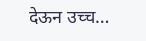देऊन उच्च…